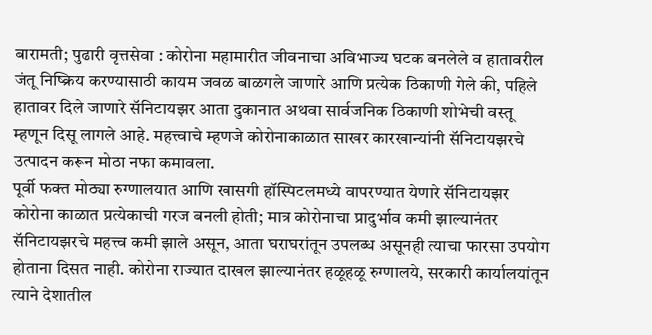बारामती; पुढारी वृत्तसेवा : कोरोना महामारीत जीवनाचा अविभाज्य घटक बनलेले व हातावरील जंतू निष्क्रिय करण्यासाठी कायम जवळ बाळगले जाणारे आणि प्रत्येक ठिकाणी गेले की, पहिले हातावर दिले जाणारे सॅनिटायझर आता दुकानात अथवा सार्वजनिक ठिकाणी शोभेची वस्तू म्हणून दिसू लागले आहे. महत्त्वाचे म्हणजे कोरोनाकाळात साखर कारखान्यांनी सॅनिटायझरचे उत्पादन करून मोठा नफा कमावला.
पूर्वी फक्त मोठ्या रुग्णालयात आणि खासगी हॉस्पिटलमध्ये वापरण्यात येणारे सॅनिटायझर कोरोना काळात प्रत्येकाची गरज बनली होती; मात्र कोरोनाचा प्रादुर्भाव कमी झाल्यानंतर सॅनिटायझरचे महत्त्व कमी झाले असून, आता घराघरांतून उपलब्ध असूनही त्याचा फारसा उपयोग होताना दिसत नाही. कोरोना राज्यात दाखल झाल्यानंतर हळूहळू रुग्णालये, सरकारी कार्यालयांतून त्याने देशातील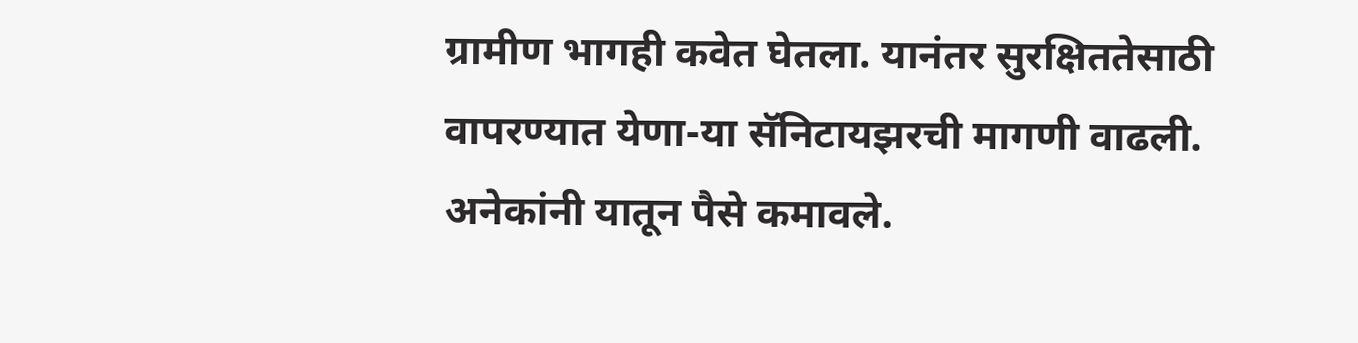ग्रामीण भागही कवेत घेतला. यानंतर सुरक्षिततेसाठी वापरण्यात येणा-या सॅनिटायझरची मागणी वाढली.
अनेकांनी यातून पैसे कमावले.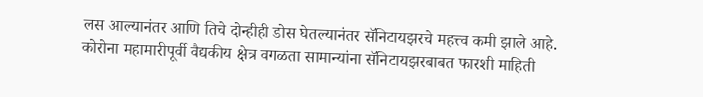लस आल्यानंतर आणि तिचे दोन्हीही डोस घेतल्यानंतर सॅनिटायझरचे महत्त्व कमी झाले आहे. कोरोना महामारीपूर्वी वैद्यकीय क्षेत्र वगळता सामान्यांना सॅनिटायझरबाबत फारशी माहिती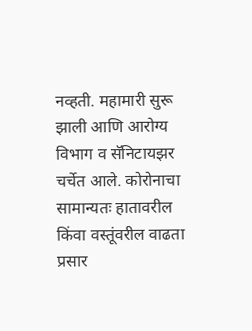नव्हती. महामारी सुरू झाली आणि आरोग्य विभाग व सॅनिटायझर चर्चेत आले. कोरोनाचा सामान्यतः हातावरील किंवा वस्तूंवरील वाढता प्रसार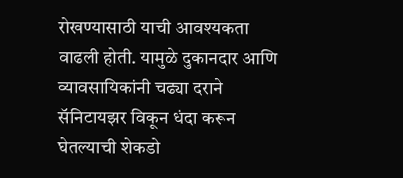रोखण्यासाठी याची आवश्यकता वाढली होती. यामुळे दुकानदार आणि व्यावसायिकांनी चढ्या दराने सॅनिटायझर विकून धंदा करून घेतल्याची शेकडो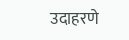उदाहरणे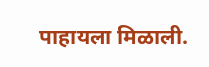पाहायला मिळाली.